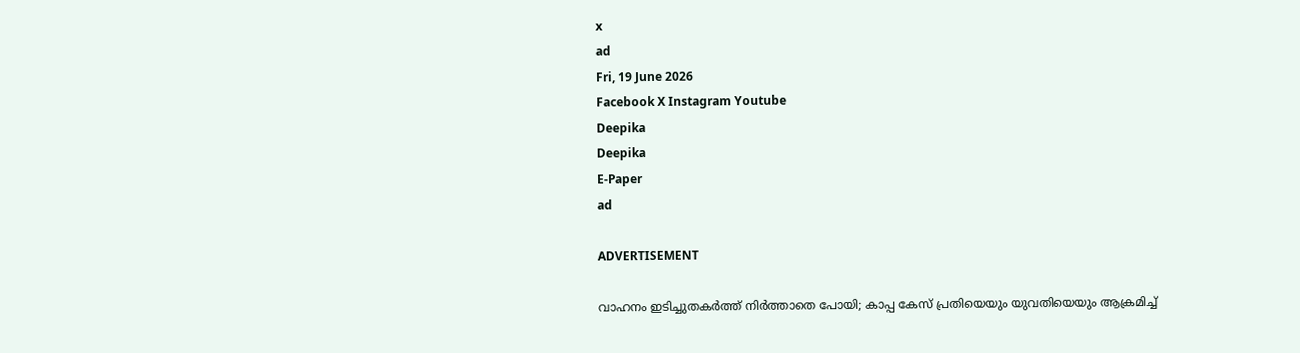x
ad
Fri, 19 June 2026
Facebook X Instagram Youtube
Deepika
Deepika
E-Paper
ad

ADVERTISEMENT

വാഹനം ഇടിച്ചുതകര്‍ത്ത് നിർത്താതെ പോയി; കാപ്പ കേസ് പ്രതിയെയും യുവതിയെയും ആക്രമിച്ച്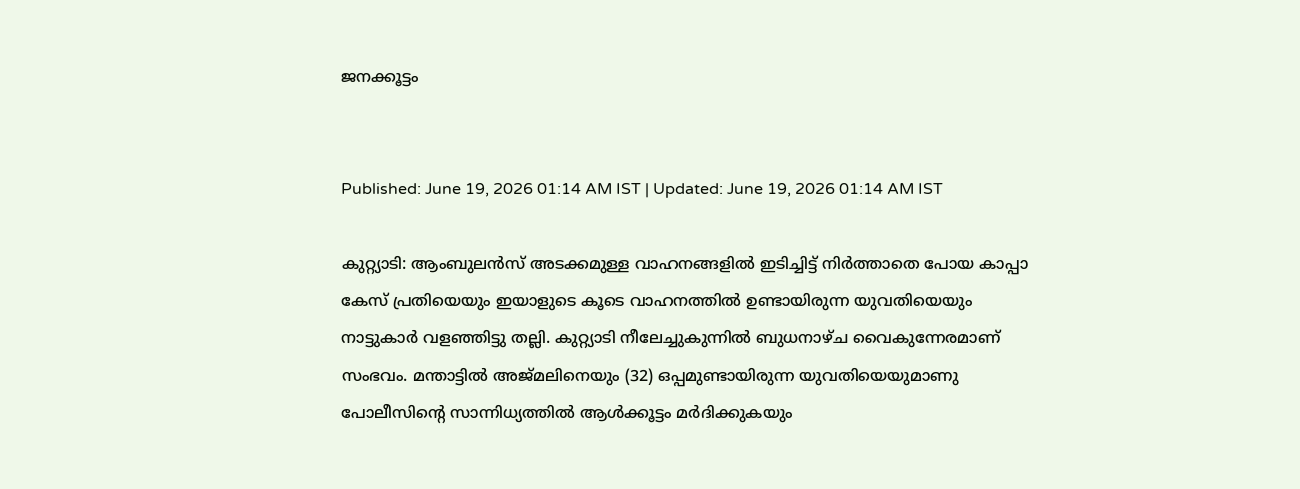ജനക്കൂട്ടം


Published: June 19, 2026 01:14 AM IST | Updated: June 19, 2026 01:14 AM IST

കുറ്റ്യാടി: ആംബുലന്‍സ് അടക്കമുള്ള വാഹനങ്ങളില്‍ ഇടിച്ചിട്ട് നിര്‍ത്താതെ പോയ കാപ്പാ കേസ് പ്രതിയെയും ഇയാളുടെ കൂടെ വാഹനത്തില്‍ ഉണ്ടായിരുന്ന യുവതിയെയും നാട്ടുകാര്‍ വളഞ്ഞിട്ടു തല്ലി. കുറ്റ്യാടി നീലേച്ചുകുന്നില്‍ ബുധനാഴ്ച വൈകുന്നേരമാണ് സംഭവം. മന്താട്ടില്‍ അജ്മലിനെയും (32) ഒപ്പമുണ്ടായിരുന്ന യുവതിയെയുമാണു പോലീസിന്‍റെ സാന്നിധ്യത്തില്‍ ആള്‍ക്കൂട്ടം മര്‍ദിക്കുകയും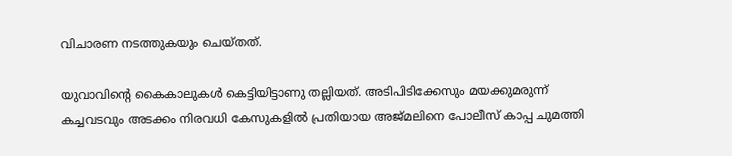വിചാരണ നടത്തുകയും ചെയ്തത്.

യുവാവിന്‍റെ കൈകാലുകള്‍ കെട്ടിയിട്ടാണു തല്ലിയത്. അടിപിടിക്കേസും മയക്കുമരുന്ന് കച്ചവടവും അടക്കം നിരവധി കേസുകളില്‍ പ്രതിയായ അജ്മലിനെ പോലീസ് കാപ്പ ചുമത്തി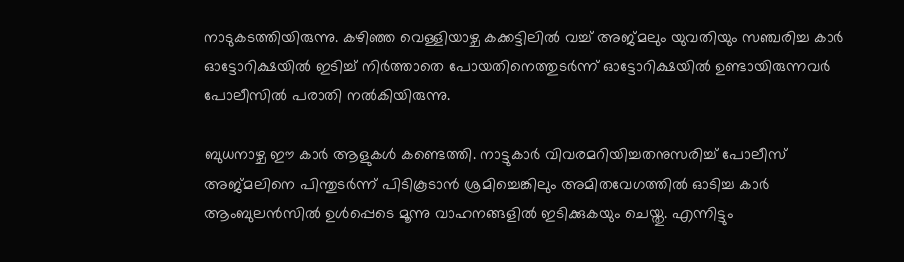നാടുകടത്തിയിരുന്നു. കഴിഞ്ഞ വെള്ളിയാഴ്ച കക്കട്ടിലില്‍ വച്ച് അജ്മലും യുവതിയും സഞ്ചരിച്ച കാര്‍ ഓട്ടോറിക്ഷയില്‍ ഇടിച്ച് നിര്‍ത്താതെ പോയതിനെത്തുടർന്ന് ഓട്ടോറിക്ഷയില്‍ ഉണ്ടായിരുന്നവര്‍ പോലീസില്‍ പരാതി നല്‍കിയിരുന്നു.

ബുധനാഴ്ച ഈ കാര്‍ ആളുകള്‍ കണ്ടെത്തി. നാട്ടുകാര്‍ വിവരമറിയിച്ചതനുസരിച്ച് പോലീസ് അജ്മലിനെ പിന്തുടര്‍ന്ന് പിടികൂടാന്‍ ശ്രമിച്ചെങ്കിലും അമിതവേഗത്തിൽ ഓടിച്ച കാര്‍ ആംബുലന്‍സില്‍ ഉള്‍പ്പെടെ മൂന്നു വാഹനങ്ങളില്‍ ഇടിക്കുകയും ചെയ്തു. എന്നിട്ടും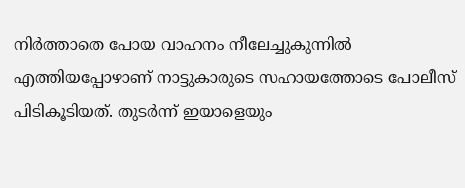നിര്‍ത്താതെ പോയ വാഹനം നീലേച്ചുകുന്നില്‍ എത്തിയപ്പോഴാണ് നാട്ടുകാരുടെ സഹായത്തോടെ പോലീസ് പിടികൂടിയത്. തുടര്‍ന്ന് ഇയാളെയും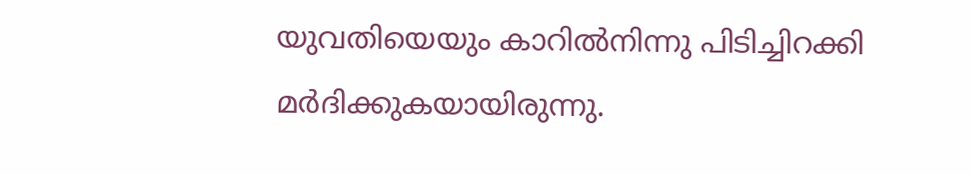യുവതിയെയും കാറില്‍നിന്നു പിടിച്ചിറക്കി മര്‍ദിക്കുകയായിരുന്നു.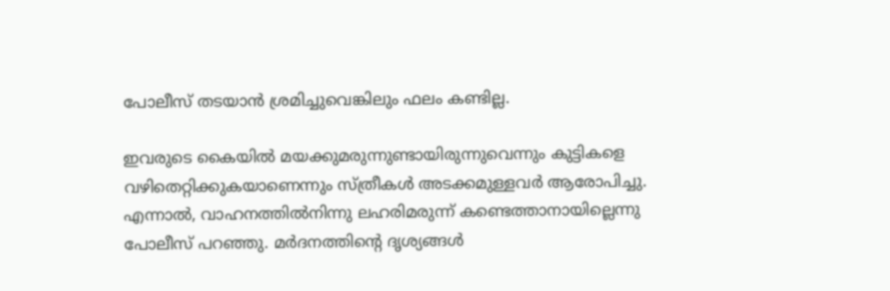പോലീസ് തടയാന്‍ ശ്രമിച്ചുവെങ്കിലും ഫലം കണ്ടില്ല.

ഇവരുടെ കൈയില്‍ മയക്കുമരുന്നുണ്ടായിരുന്നുവെന്നും കുട്ടികളെ വഴിതെറ്റിക്കുകയാണെന്നും സ്ത്രീകള്‍ അടക്കമുള്ളവര്‍ ആരോപിച്ചു. എന്നാല്‍, വാഹനത്തില്‍നിന്നു ലഹരിമരുന്ന് കണ്ടെത്താനായില്ലെന്നു പോലീസ് പറഞ്ഞു. മര്‍ദനത്തിന്‍റെ ദൃശ്യങ്ങള്‍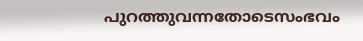പുറത്തുവന്നതോടെസംഭവം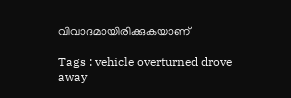വിവാദമായിരിക്കുകയാണ്

Tags : vehicle overturned drove away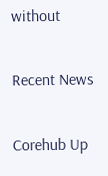without

Recent News

Corehub Up